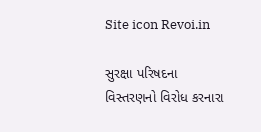Site icon Revoi.in

સુરક્ષા પરિષદના વિસ્તરણનો વિરોધ કરનારા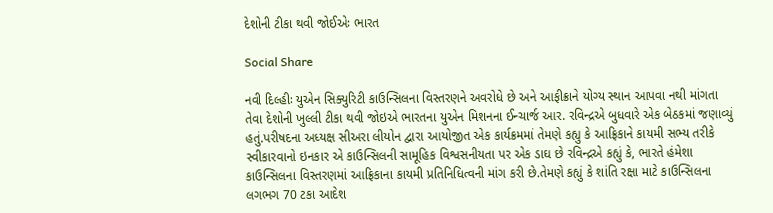દેશોની ટીકા થવી જોઈએઃ ભારત

Social Share

નવી દિલ્હીઃ યુએન સિક્યુરિટી કાઉન્સિલના વિસ્તરણને અવરોધે છે અને આફીક્રાને યોગ્ય સ્થાન આપવા નથી માંગતા તેવા દેશોની ખુલ્લી ટીકા થવી જોઇએ ભારતના યુએન મિશનના ઈન્ચાર્જ આર. રવિન્દ્રએ બુધવારે એક બેઠકમાં જણાવ્યું હતું.પરીષદના અધ્યક્ષ સીઅરા લીયોન દ્વારા આયોજીત એક કાર્યક્રમમાં તેમણે કહ્યુ કે આફ્રિકાને કાયમી સભ્ય તરીકે સ્વીકારવાનો ઇનકાર એ કાઉન્સિલની સામૂહિક વિશ્વસનીયતા પર એક ડાઘ છે રવિન્દ્રએ કહ્યું કે, ભારતે હંમેશા કાઉન્સિલના વિસ્તરણમાં આફ્રિકાના કાયમી પ્રતિનિધિત્વની માંગ કરી છે.તેમણે કહ્યું કે શાંતિ રક્ષા માટે કાઉન્સિલના લગભગ 70 ટકા આદેશ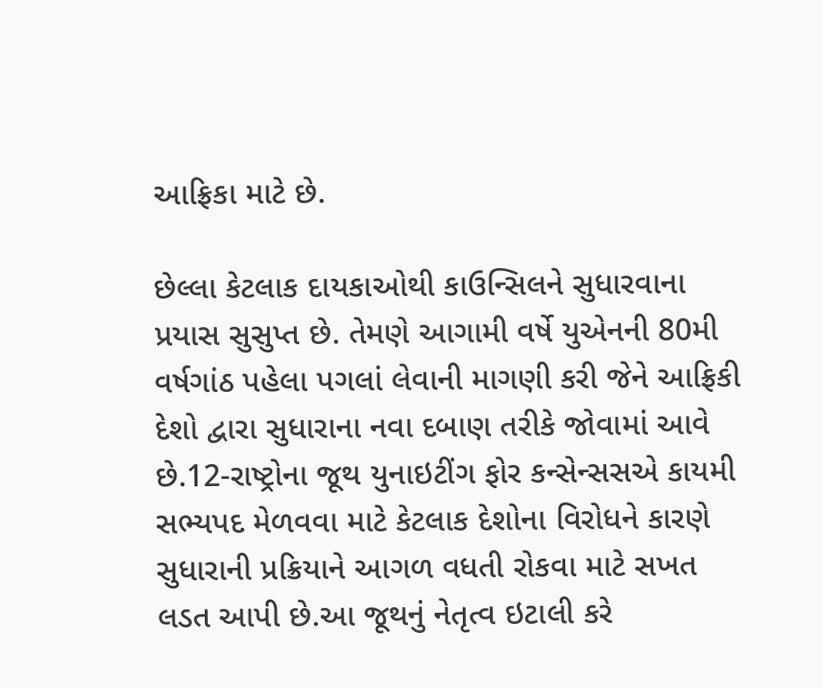આફ્રિકા માટે છે.

છેલ્લા કેટલાક દાયકાઓથી કાઉન્સિલને સુધારવાના પ્રયાસ સુસુપ્ત છે. તેમણે આગામી વર્ષે યુએનની 80મી વર્ષગાંઠ પહેલા પગલાં લેવાની માગણી કરી જેને આફ્રિકી દેશો દ્વારા સુધારાના નવા દબાણ તરીકે જોવામાં આવે છે.12-રાષ્ટ્રોના જૂથ યુનાઇટીંગ ફોર કન્સેન્સસએ કાયમી સભ્યપદ મેળવવા માટે કેટલાક દેશોના વિરોધને કારણે સુધારાની પ્રક્રિયાને આગળ વધતી રોકવા માટે સખત લડત આપી છે.આ જૂથનું નેતૃત્વ ઇટાલી કરે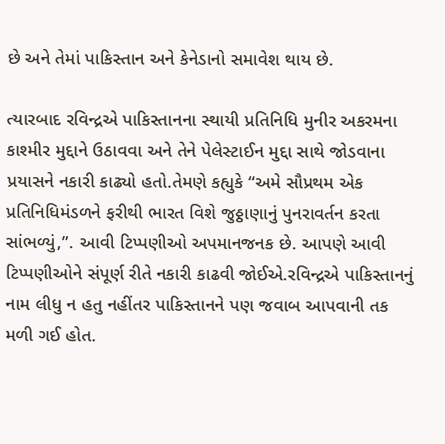છે અને તેમાં પાકિસ્તાન અને કેનેડાનો સમાવેશ થાય છે.

ત્યારબાદ રવિન્દ્રએ પાકિસ્તાનના સ્થાયી પ્રતિનિધિ મુનીર અકરમના કાશ્મીર મુદ્દાને ઉઠાવવા અને તેને પેલેસ્ટાઈન મુદ્દા સાથે જોડવાના પ્રયાસને નકારી કાઢ્યો હતો.તેમણે કહ્યુકે “અમે સૌપ્રથમ એક પ્રતિનિધિમંડળને ફરીથી ભારત વિશે જુઠ્ઠાણાનું પુનરાવર્તન કરતા સાંભળ્યું,”. આવી ટિપ્પણીઓ અપમાનજનક છે. આપણે આવી ટિપ્પણીઓને સંપૂર્ણ રીતે નકારી કાઢવી જોઈએ.રવિન્દ્રએ પાકિસ્તાનનું નામ લીધુ ન હતુ નહીંતર પાકિસ્તાનને પણ જવાબ આપવાની તક મળી ગઈ હોત.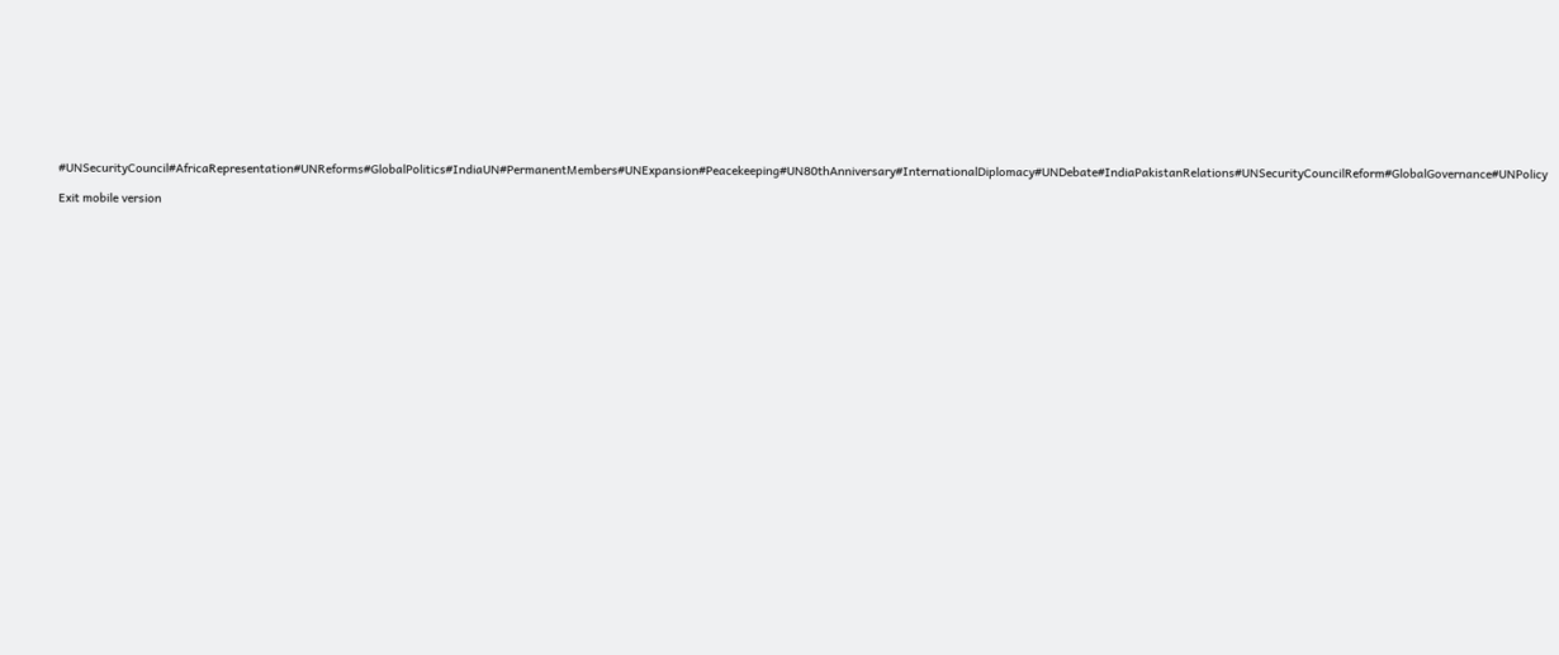#UNSecurityCouncil#AfricaRepresentation#UNReforms#GlobalPolitics#IndiaUN#PermanentMembers#UNExpansion#Peacekeeping#UN80thAnniversary#InternationalDiplomacy#UNDebate#IndiaPakistanRelations#UNSecurityCouncilReform#GlobalGovernance#UNPolicy

Exit mobile version